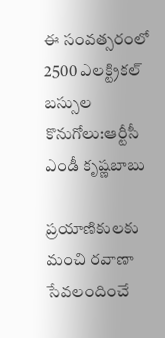ఈ సంవత్సరంలో 2500 ఎలక్ట్రికల్ బస్సుల కొనుగోలు:ఆర్టీసీ ఎండీ కృష్ణబాబు

ప్రయాణికులకు మంచి రవాణా సేవలందించే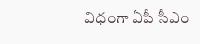విధంగా ఏపీ సీఎం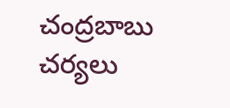చంద్రబాబు చర్యలు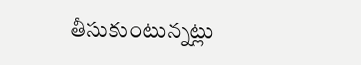తీసుకుంటున్నట్లు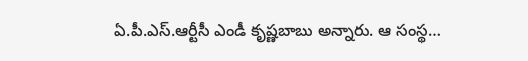ఏ.పీ.ఎస్.ఆర్టీసీ ఎండీ కృష్ణబాబు అన్నారు. ఆ సంస్థ…